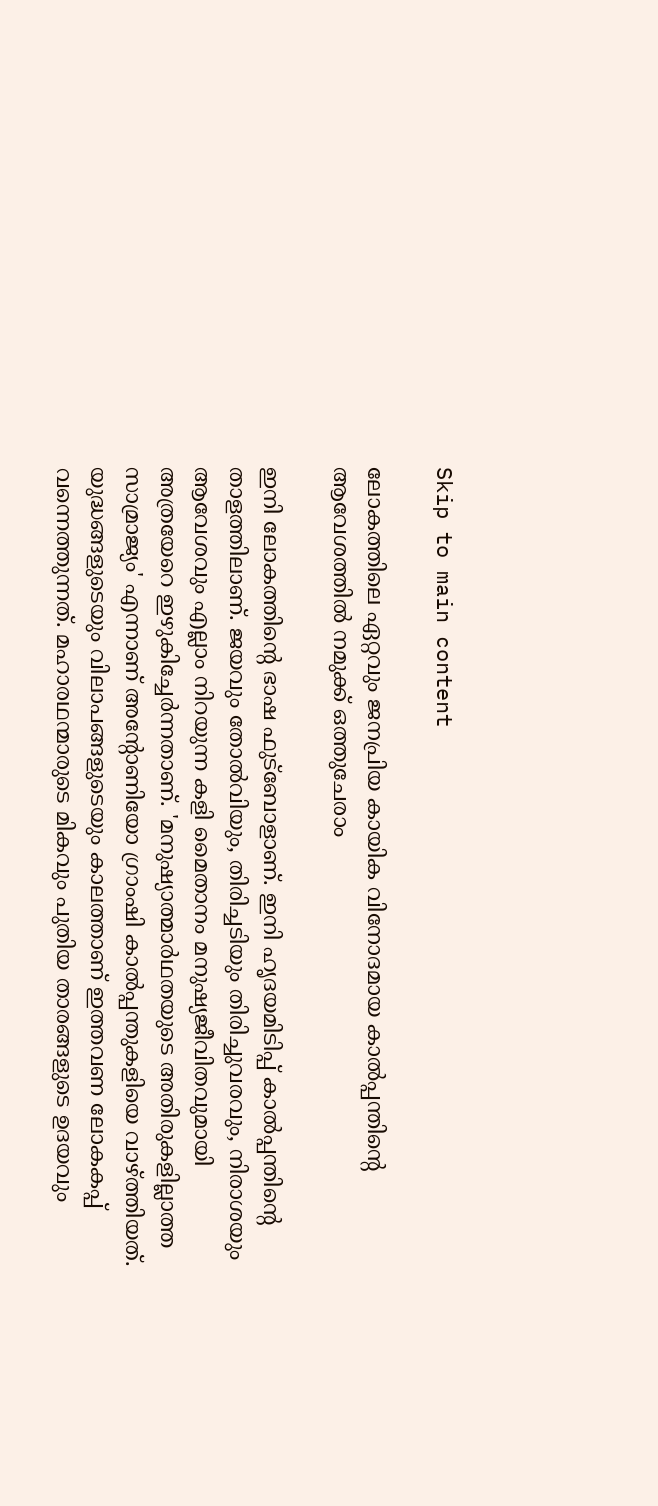Skip to main content

ലോകത്തിലെ ഏറ്റവും ജനപ്രിയ കായിക വിനോദമായ കാൽപ്പന്തിന്റെ ആവേശത്തിൽ നമുക്ക് ഒത്തുചേരാം

ഇനി ലോകത്തിൻ്റെ ഭാഷ ഫുട്ബോളാണ്. ഇനി ഹൃദയമിടിപ്പ് കാൽപ്പന്തിന്റെ താളത്തിലാണ്. ജയവും തോൽവിയും, തിരിച്ചടിയും തിരിച്ചുവരവും, നിരാശയും ആവേശവും എല്ലാം നിറയുന്ന കളി മൈതാനം മനുഷ്യജീവിതവുമായി അത്രയേറെ ഇഴുകിച്ചേർന്നതാണ്. 'മനുഷ്യാത്മാർഥതയുടെ അതിരുകളില്ലാത്ത സാമ്രാജ്യം' എന്നാണ് അന്റോണിയോ ഗ്രാംഷി കാൽപ്പന്തുകളിയെ വാഴ്ത്തിയത്. യുദ്ധങ്ങളുടെയും വിലാപങ്ങളുടെയും കാലത്താണ് ഇത്തവണ ലോകകപ്പ് വന്നെത്തുന്നത്. മഹാരഥന്മാരുടെ മികവും പുതിയ താരങ്ങളുടെ ഉദയവും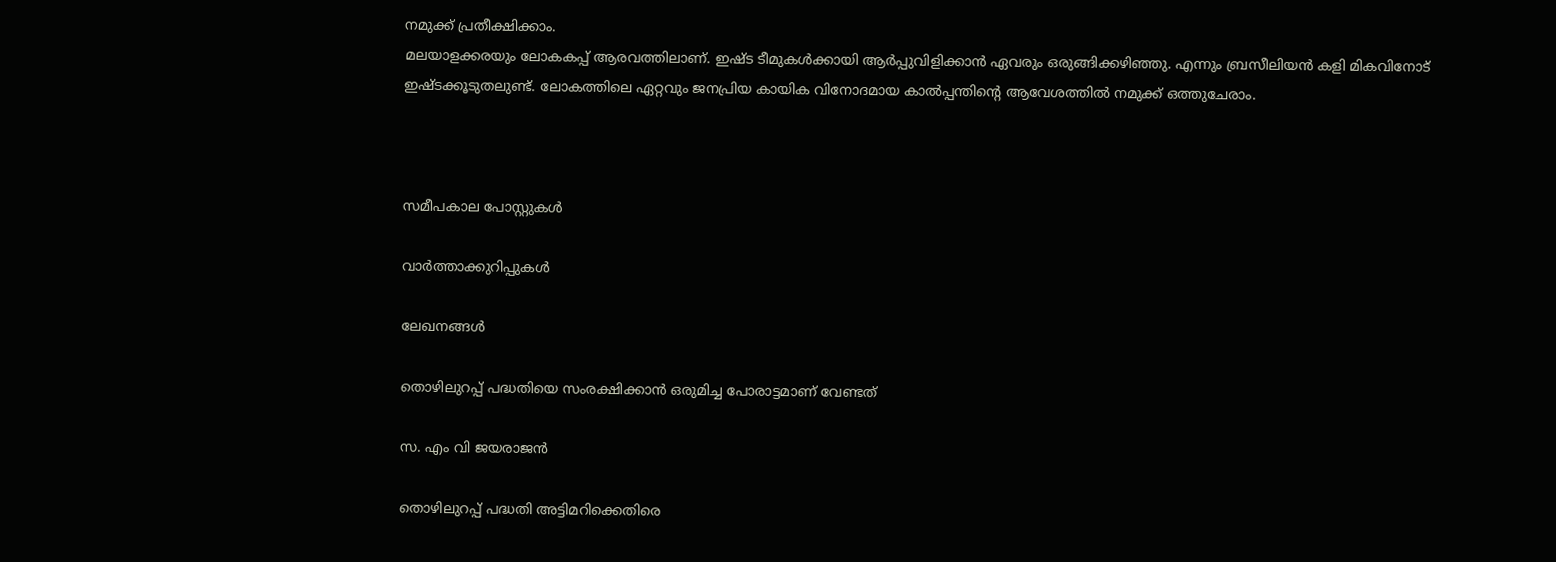നമുക്ക് പ്രതീക്ഷിക്കാം.
മലയാളക്കരയും ലോകകപ്പ് ആരവത്തിലാണ്. ഇഷ്ട ടീമുകൾക്കായി ആർപ്പുവിളിക്കാൻ ഏവരും ഒരുങ്ങിക്കഴിഞ്ഞു. എന്നും ബ്രസീലിയൻ കളി മികവിനോട് ഇഷ്‌ടക്കൂടുതലുണ്ട്. ലോകത്തിലെ ഏറ്റവും ജനപ്രിയ കായിക വിനോദമായ കാൽപ്പന്തിന്റെ ആവേശത്തിൽ നമുക്ക് ഒത്തുചേരാം.



സമീപകാല പോസ്റ്റുകൾ

വാർത്താക്കുറിപ്പുകൾ

ലേഖനങ്ങൾ

തൊഴിലുറപ്പ് പദ്ധതിയെ സംരക്ഷിക്കാൻ ഒരുമിച്ച പോരാട്ടമാണ് വേണ്ടത്

സ. എം വി ജയരാജൻ

തൊഴിലുറപ്പ് പദ്ധതി അട്ടിമറിക്കെതിരെ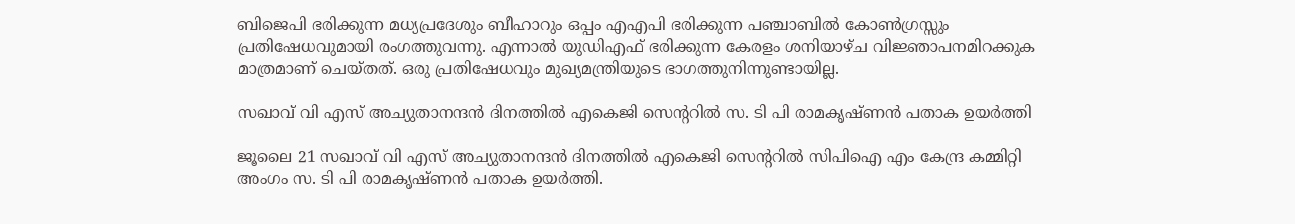ബിജെപി ഭരിക്കുന്ന മധ്യപ്രദേശും ബീഹാറും ഒപ്പം എഎപി ഭരിക്കുന്ന പഞ്ചാബിൽ കോൺഗ്രസ്സും പ്രതിഷേധവുമായി രംഗത്തുവന്നു. എന്നാൽ യുഡിഎഫ് ഭരിക്കുന്ന കേരളം ശനിയാഴ്ച വിജ്ഞാപനമിറക്കുക മാത്രമാണ് ചെയ്തത്. ഒരു പ്രതിഷേധവും മുഖ്യമന്ത്രിയുടെ ഭാഗത്തുനിന്നുണ്ടായില്ല.

സഖാവ് വി എസ് അച്യുതാനന്ദൻ ദിനത്തിൽ എകെജി സെന്ററിൽ സ. ടി പി രാമകൃഷ്‌ണൻ പതാക ഉയർത്തി

ജൂലൈ 21 സഖാവ് വി എസ് അച്യുതാനന്ദൻ ദിനത്തിൽ എകെജി സെന്ററിൽ സിപിഐ എം കേന്ദ്ര കമ്മിറ്റി അംഗം സ. ടി പി രാമകൃഷ്‌ണൻ പതാക ഉയർത്തി.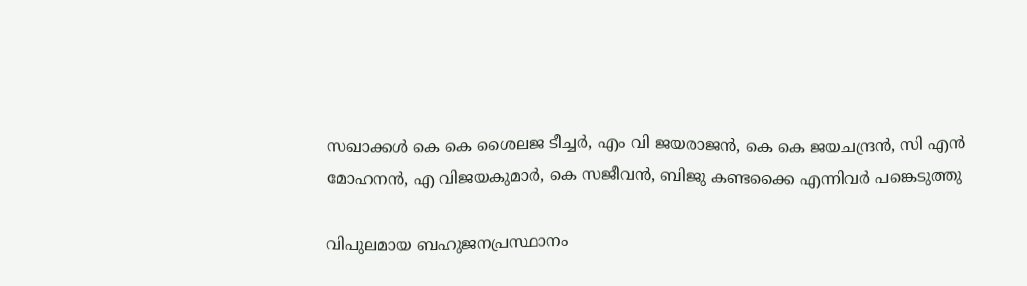സഖാക്കൾ കെ കെ ശൈലജ ടീച്ചർ, എം വി ജയരാജൻ, കെ കെ ജയചന്ദ്രൻ, സി എൻ മോഹനൻ, എ വിജയകുമാർ, കെ സജീവൻ, ബിജു കണ്ടക്കൈ എന്നിവർ പങ്കെടുത്തു

വിപുലമായ ബഹുജനപ്രസ്ഥാനം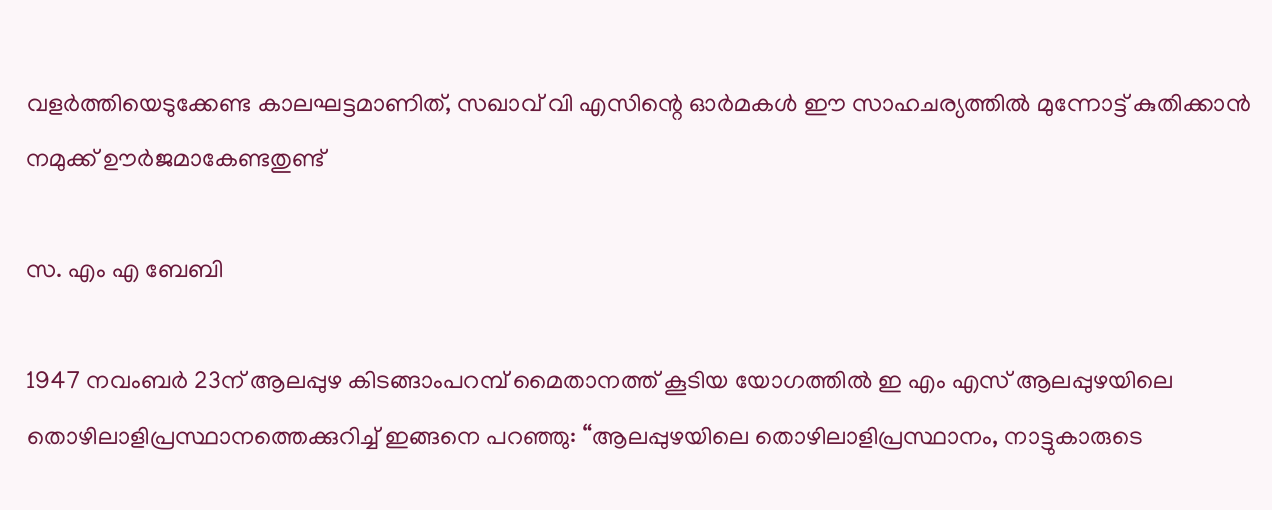വളർത്തിയെടുക്കേണ്ട കാലഘട്ടമാണിത്, സഖാവ് വി എസിന്റെ ഓർമകൾ ഈ സാഹചര്യത്തിൽ മുന്നോട്ട്‌ കുതിക്കാൻ നമുക്ക് ഊർജമാകേണ്ടതുണ്ട്

സ. എം എ ബേബി

1947 നവംബർ 23ന് ആലപ്പുഴ കിടങ്ങാംപറമ്പ്‌ മൈതാനത്ത്‌ കൂടിയ യോഗത്തിൽ ഇ എം എസ് ആലപ്പുഴയിലെ തൊഴിലാളിപ്രസ്ഥാനത്തെക്കുറിച്ച് ഇങ്ങനെ പറഞ്ഞു: “ആലപ്പുഴയിലെ തൊഴിലാളിപ്രസ്ഥാനം, നാട്ടുകാരുടെ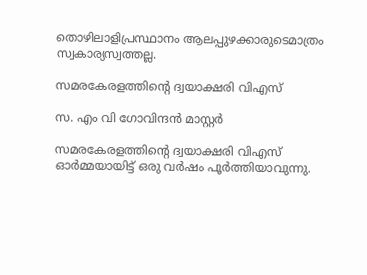തൊഴിലാളിപ്രസ്ഥാനം ആലപ്പുഴക്കാരുടെമാത്രം സ്വകാര്യസ്വത്തല്ല.

സമരകേരളത്തിൻ്റെ ദ്വയാക്ഷരി വിഎസ്

സ. എം വി ഗോവിന്ദൻ മാസ്റ്റർ

സമരകേരളത്തിൻ്റെ ദ്വയാക്ഷരി വിഎസ് ഓർമ്മയായിട്ട് ഒരു വർഷം പൂർത്തിയാവുന്നു.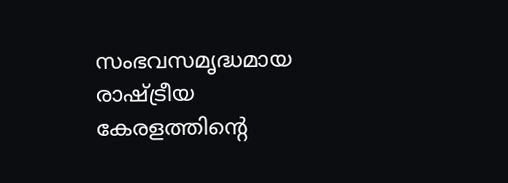സംഭവസമൃദ്ധമായ രാഷ്ട്രീയ കേരളത്തിന്റെ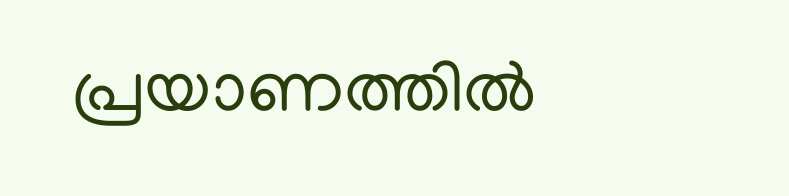പ്രയാണത്തിൽ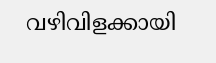വഴിവിളക്കായി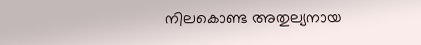നിലകൊണ്ട അതുല്യനായ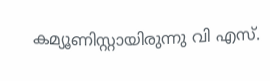കമ്യൂണിസ്റ്റായിരുന്നു വി എസ്.